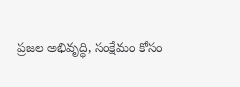ప్రజల అభివృద్ధి, సంక్షేమం కోసం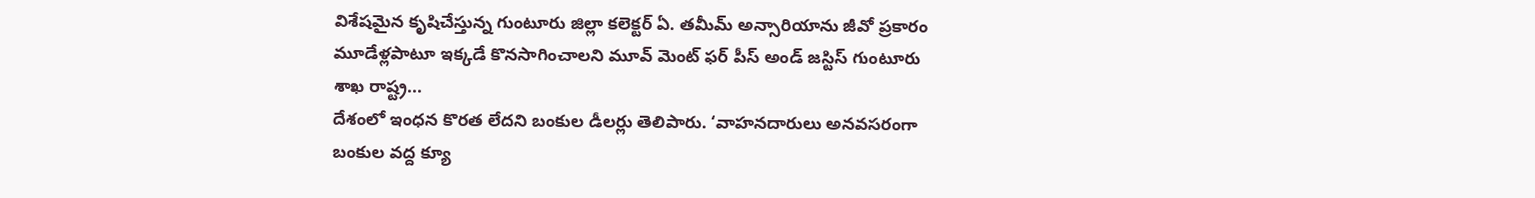విశేషమైన కృషిచేస్తున్న గుంటూరు జిల్లా కలెక్టర్ ఏ. తమీమ్ అన్సారియాను జీవో ప్రకారం మూడేళ్లపాటూ ఇక్కడే కొనసాగించాలని మూవ్ మెంట్ ఫర్ పీస్ అండ్ జస్టిస్ గుంటూరు శాఖ రాష్ట్ర...
దేశంలో ఇంధన కొరత లేదని బంకుల డీలర్లు తెలిపారు. ‘వాహనదారులు అనవసరంగా బంకుల వద్ద క్యూ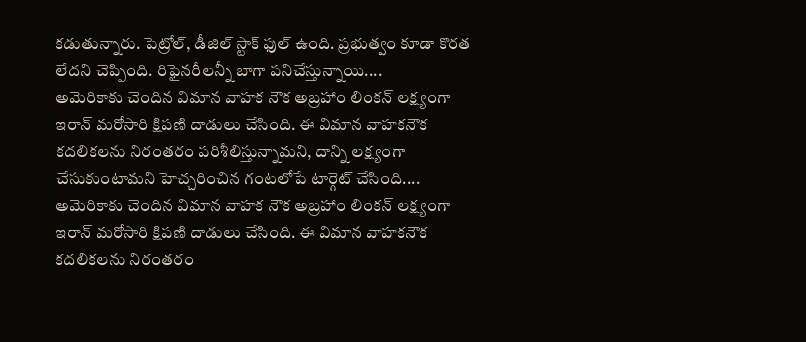కడుతున్నారు. పెట్రోల్, డీజిల్ స్టాక్ ఫుల్ ఉంది. ప్రభుత్వం కూడా కొరత లేదని చెప్పింది. రిఫైనరీలన్నీ బాగా పనిచేస్తున్నాయి....
అమెరికాకు చెందిన విమాన వాహక నౌక అబ్రహాం లింకన్ లక్ష్యంగా ఇరాన్ మరోసారి క్షిపణి దాడులు చేసింది. ఈ విమాన వాహకనౌక కదలికలను నిరంతరం పరిశీలిస్తున్నామని, దాన్ని లక్ష్యంగా చేసుకుంటామని హెచ్చరించిన గంటలోపే టార్గెట్ చేసింది....
అమెరికాకు చెందిన విమాన వాహక నౌక అబ్రహాం లింకన్ లక్ష్యంగా ఇరాన్ మరోసారి క్షిపణి దాడులు చేసింది. ఈ విమాన వాహకనౌక కదలికలను నిరంతరం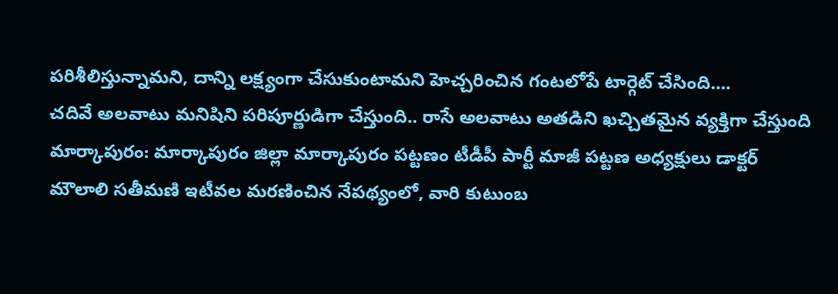పరిశీలిస్తున్నామని, దాన్ని లక్ష్యంగా చేసుకుంటామని హెచ్చరించిన గంటలోపే టార్గెట్ చేసింది....
చదివే అలవాటు మనిషిని పరిపూర్ణుడిగా చేస్తుంది.. రాసే అలవాటు అతడిని ఖచ్చితమైన వ్యక్తిగా చేస్తుంది
మార్కాపురం: మార్కాపురం జిల్లా మార్కాపురం పట్టణం టీడీపీ పార్టీ మాజీ పట్టణ అధ్యక్షులు డాక్టర్ మౌలాలి సతీమణి ఇటీవల మరణించిన నేపథ్యంలో, వారి కుటుంబ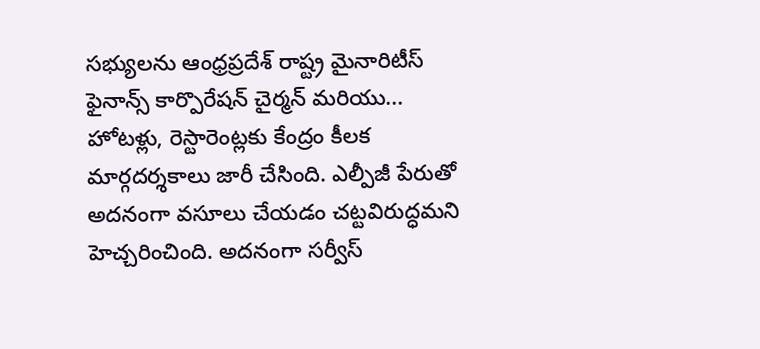సభ్యులను ఆంధ్రప్రదేశ్ రాష్ట్ర మైనారిటీస్ ఫైనాన్స్ కార్పొరేషన్ చైర్మన్ మరియు...
హోటళ్లు, రెస్టారెంట్లకు కేంద్రం కీలక మార్గదర్శకాలు జారీ చేసింది. ఎల్పీజీ పేరుతో అదనంగా వసూలు చేయడం చట్టవిరుద్ధమని హెచ్చరించింది. అదనంగా సర్వీస్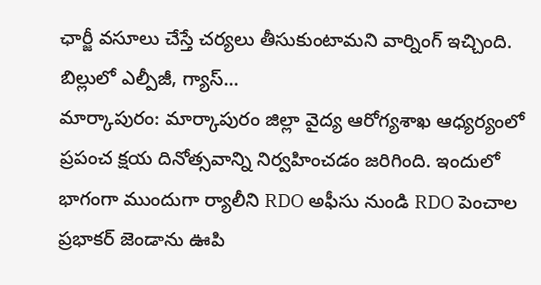ఛార్జీ వసూలు చేస్తే చర్యలు తీసుకుంటామని వార్నింగ్ ఇచ్చింది. బిల్లులో ఎల్పీజీ, గ్యాస్...
మార్కాపురం: మార్కాపురం జిల్లా వైద్య ఆరోగ్యశాఖ ఆధ్యర్యంలో ప్రపంచ క్షయ దినోత్సవాన్ని నిర్వహించడం జరిగింది. ఇందులో భాగంగా ముందుగా ర్యాలీని RDO అఫీసు నుండి RDO పెంచాల ప్రభాకర్ జెండాను ఊపి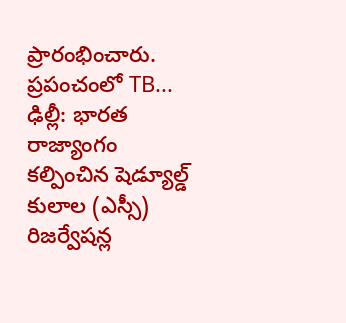ప్రారంభించారు. ప్రపంచంలో TB...
ఢిల్లీ: భారత రాజ్యాంగం కల్పించిన షెడ్యూల్డ్ కులాల (ఎస్సీ) రిజర్వేషన్ల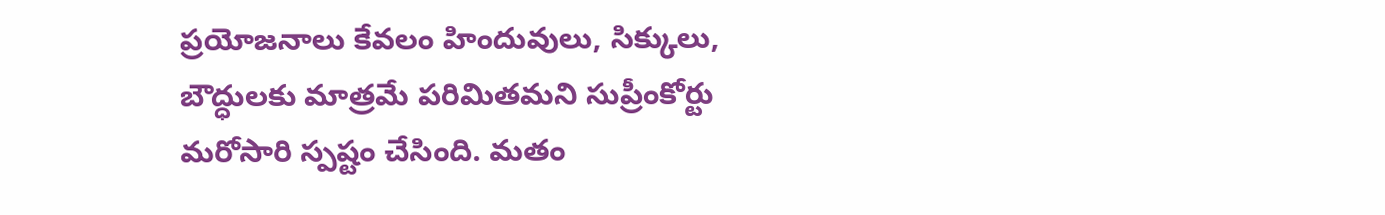ప్రయోజనాలు కేవలం హిందువులు, సిక్కులు, బౌద్ధులకు మాత్రమే పరిమితమని సుప్రీంకోర్టు మరోసారి స్పష్టం చేసింది. మతం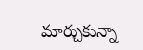మార్చుకున్నా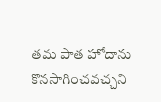తమ పాత హోదాను కొనసాగించవచ్చని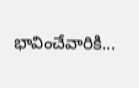భావించేవారికి...